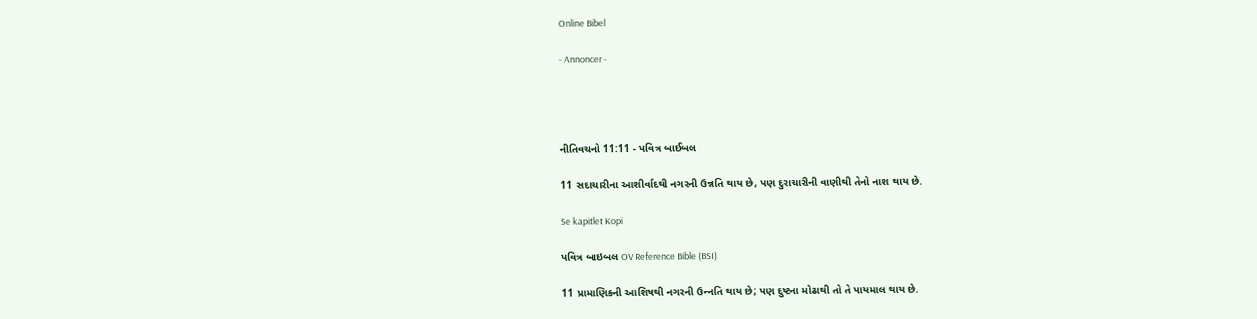Online Bibel

- Annoncer -




નીતિવચનો 11:11 - પવિત્ર બાઈબલ

11 સદાચારીના આશીર્વાદથી નગરની ઉન્નતિ થાય છે, પણ દુરાચારીની વાણીથી તેનો નાશ થાય છે.

Se kapitlet Kopi

પવિત્ર બાઇબલ OV Reference Bible (BSI)

11 પ્રામાણિકની આશિષથી નગરની ઉન્‍નતિ થાય છે; પણ દુષ્ટના મોઢાથી તો તે પાયમાલ થાય છે.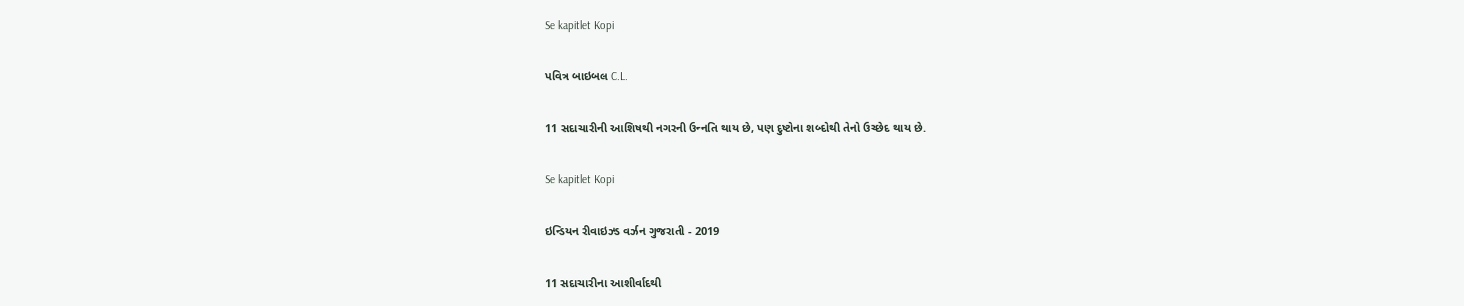Se kapitlet Kopi

પવિત્ર બાઇબલ C.L.

11 સદાચારીની આશિષથી નગરની ઉન્‍નતિ થાય છે, પણ દુષ્ટોના શબ્દોથી તેનો ઉચ્છેદ થાય છે.

Se kapitlet Kopi

ઇન્ડિયન રીવાઇઝ્ડ વર્ઝન ગુજરાતી - 2019

11 સદાચારીના આશીર્વાદથી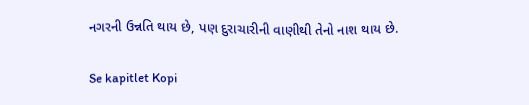નગરની ઉન્નતિ થાય છે, પણ દુરાચારીની વાણીથી તેનો નાશ થાય છે.

Se kapitlet Kopi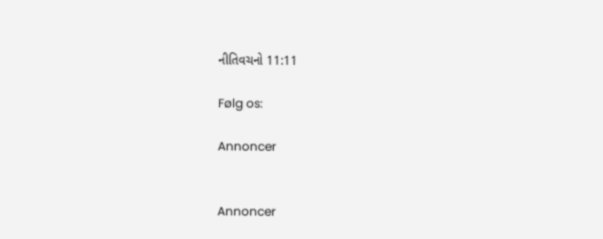નીતિવચનો 11:11

Følg os:

Annoncer


Annoncer